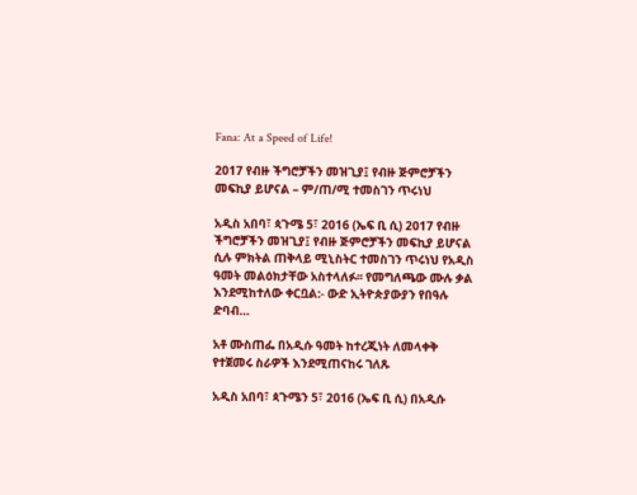Fana: At a Speed of Life!

2017 የብዙ ችግሮቻችን መዝጊያ፤ የብዙ ጅምሮቻችን መፍኪያ ይሆናል – ም/ጠ/ሚ ተመስገን ጥሩነህ

አዲስ አበባ፣ ጳጉሜ 5፣ 2016 (ኤፍ ቢ ሲ) 2017 የብዙ ችግሮቻችን መዝጊያ፤ የብዙ ጅምሮቻችን መፍኪያ ይሆናል ሲሉ ምክትል ጠቅላይ ሚኒስትር ተመስገን ጥሩነህ የአዲስ ዓመት መልዕክታቸው አስተላለፉ፡፡ የመግለጫው ሙሉ ቃል እንደሚከተለው ቀርቧል:- ውድ ኢትዮጵያውያን የበዓሉ ድባብ…

አቶ ሙስጠፌ በአዲሱ ዓመት ከተረጂነት ለመላቀቅ የተጀመሩ ስራዎች እንደሚጠናከሩ ገለጹ

አዲስ አበባ፣ ጳጉሜን 5፣ 2016 (ኤፍ ቢ ሲ) በአዲሱ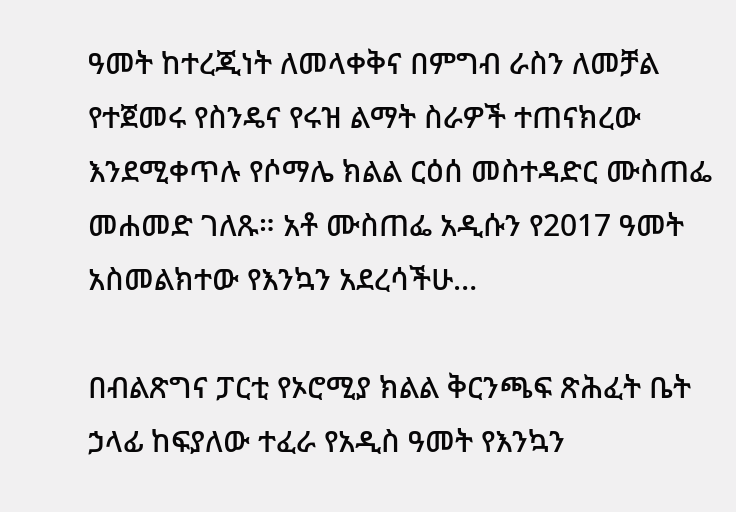ዓመት ከተረጂነት ለመላቀቅና በምግብ ራስን ለመቻል የተጀመሩ የስንዴና የሩዝ ልማት ስራዎች ተጠናክረው እንደሚቀጥሉ የሶማሌ ክልል ርዕሰ መስተዳድር ሙስጠፌ መሐመድ ገለጹ። አቶ ሙስጠፌ አዲሱን የ2017 ዓመት አስመልክተው የእንኳን አደረሳችሁ…

በብልጽግና ፓርቲ የኦሮሚያ ክልል ቅርንጫፍ ጽሕፈት ቤት ኃላፊ ከፍያለው ተፈራ የአዲስ ዓመት የእንኳን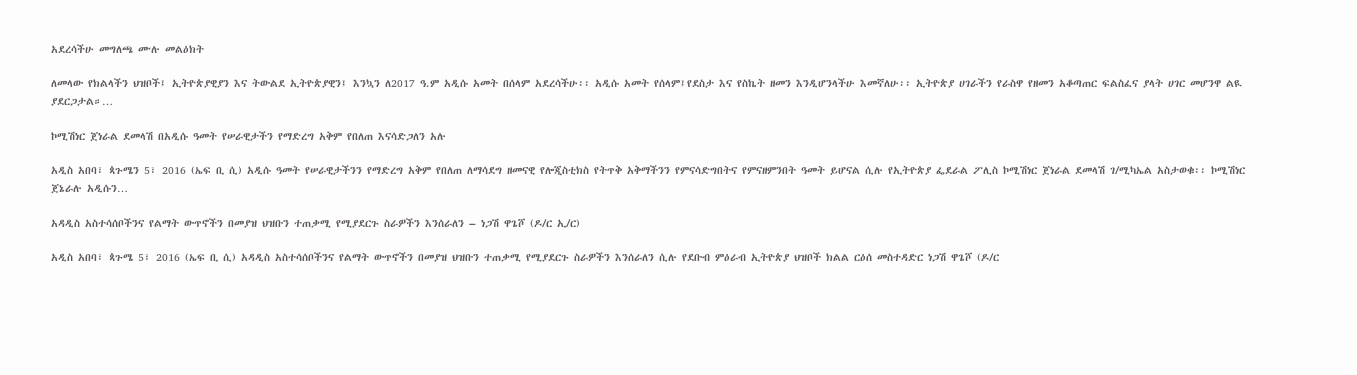አደረሳችሁ መግለጫ ሙሉ መልዕክት

ለመላው የክልላችን ህዝቦች፤ ኢትዮጵያዊያን እና ትውልደ ኢትዮጵያዊን፤ እንኳን ለ2017 ዓ.ም አዲሱ አመት በሰላም አደረሳችሁ፡፡ አዲሱ አመት የሰላም፤የደስታ እና የስኬት ዘመን እንዲሆንላችሁ እመኛለሁ፡፡ ኢትዮጵያ ሀገራችን የራስዋ የዘመን አቆጣጠር ፍልስፈና ያላት ሀገር መሆንዋ ልዪ ያደርጋታል።…

ኮሚሽነር ጀነራል ደመላሽ በአዲሱ ዓመት የሠራዊታችን የማድረግ አቅም የበለጠ እናሳድጋለን አሉ

አዲስ አበባ፣ ጳጉሜን 5፣ 2016 (ኤፍ ቢ ሲ) አዲሱ ዓመት የሠራዊታችንን የማድረግ አቅም የበለጠ ለማሳደግ ዘመናዊ የሎጂስቲክስ የትጥቅ አቅማችንን የምናሳድግበትና የምናዘምንበት ዓመት ይሆናል ሲሉ የኢትዮጵያ ፌደራል ፖሊስ ኮሚሽነር ጀነራል ደመላሽ ገ/ሚካኤል አስታወቁ፡፡ ኮሚሽነር ጀኔራሉ አዲሱን…

አዳዲስ አስተሳሰቦችንና የልማት ውጥኖችን በመያዝ ህዝቡን ተጠቃሚ የሚያደርጉ ስራዎችን እንሰራለን – ነጋሽ ዋጌሾ (ዶ/ር ኢ/ር)

አዲስ አበባ፣ ጳጉሜ 5፣ 2016 (ኤፍ ቢ ሲ) አዳዲስ አስተሳሰቦችንና የልማት ውጥኖችን በመያዝ ህዝቡን ተጠቃሚ የሚያደርጉ ስራዎችን እንሰራለን ሲሉ የደቡብ ምዕራብ ኢትዮጵያ ህዝቦች ክልል ርዕሰ መስተዳድር ነጋሽ ዋጌሾ (ዶ/ር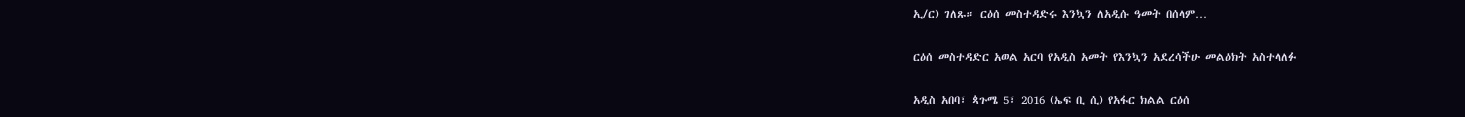ኢ/ር) ገለጹ። ርዕሰ መስተዳድሩ እንኳን ለአዲሱ ዓመት በሰላም…

ርዕሰ መስተዳድር አወል አርባ የአዲስ አመት የእንኳን አደረሳችሁ መልዕክት አስተላለፉ

አዲስ አበባ፣ ጳጉሜ 5፣ 2016 (ኤፍ ቢ ሲ) የአፋር ክልል ርዕሰ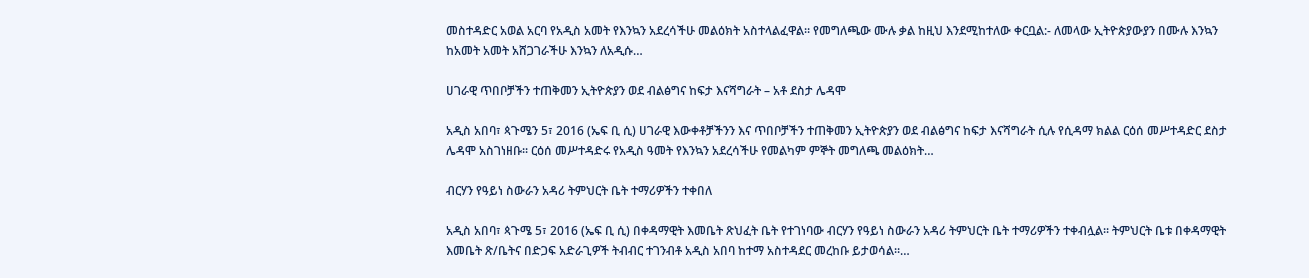መስተዳድር አወል አርባ የአዲስ አመት የእንኳን አደረሳችሁ መልዕክት አስተላልፈዋል። የመግለጫው ሙሉ ቃል ከዚህ እንደሚከተለው ቀርቧል:- ለመላው ኢትዮጵያውያን በሙሉ እንኳን ከአመት አመት አሸጋገራችሁ እንኳን ለአዲሱ…

ሀገራዊ ጥበቦቻችን ተጠቅመን ኢትዮጵያን ወደ ብልፅግና ከፍታ እናሻግራት – አቶ ደስታ ሌዳሞ

አዲስ አበባ፣ ጳጉሜን 5፣ 2016 (ኤፍ ቢ ሲ) ሀገራዊ እውቀቶቻችንን እና ጥበቦቻችን ተጠቅመን ኢትዮጵያን ወደ ብልፅግና ከፍታ እናሻግራት ሲሉ የሲዳማ ክልል ርዕሰ መሥተዳድር ደስታ ሌዳሞ አስገነዘቡ፡፡ ርዕሰ መሥተዳድሩ የአዲስ ዓመት የእንኳን አደረሳችሁ የመልካም ምኞት መግለጫ መልዕክት…

ብርሃን የዓይነ ስውራን አዳሪ ትምህርት ቤት ተማሪዎችን ተቀበለ

አዲስ አበባ፣ ጳጉሜ 5፣ 2016 (ኤፍ ቢ ሲ) በቀዳማዊት እመቤት ጽህፈት ቤት የተገነባው ብርሃን የዓይነ ስውራን አዳሪ ትምህርት ቤት ተማሪዎችን ተቀብሏል፡፡ ትምህርት ቤቱ በቀዳማዊት እመቤት ጽ/ቤትና በድጋፍ አድራጊዎች ትብብር ተገንብቶ አዲስ አበባ ከተማ አስተዳደር መረከቡ ይታወሳል።…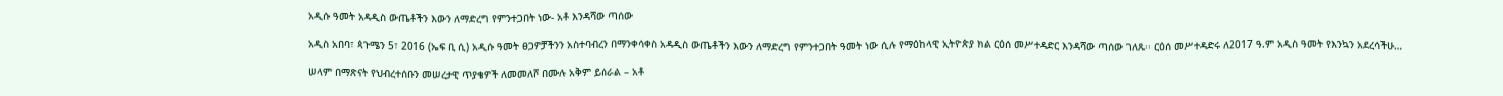አዲሱ ዓመት አዳዲስ ውጤቶችን እውን ለማድረግ የምንተጋበት ነው- አቶ እንዳሻው ጣሰው

አዲስ አበባ፣ ጳጉሜን 5፣ 2016 (ኤፍ ቢ ሲ) አዲሱ ዓመት ፀጋዎቻችንን አስተባብረን በማንቀሳቀስ አዳዲስ ውጤቶችን እውን ለማድረግ የምንተጋበት ዓመት ነው ሲሉ የማዕከላዊ ኢትዮጵያ ክል ርዕሰ መሥተዳድር እንዳሻው ጣሰው ገለጹ፡፡ ርዕሰ መሥተዳድሩ ለ2017 ዓ.ም አዲስ ዓመት የእንኳን አደረሳችሁ…

ሠላም በማጽናት የህብረተሰቡን መሠረታዊ ጥያቄዎች ለመመለሾ በሙሉ አቅም ይሰራል – አቶ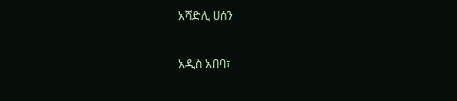አሻድሊ ሀሰን

አዲስ አበባ፣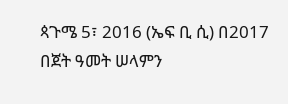ጳጉሜ 5፣ 2016 (ኤፍ ቢ ሲ) በ2017 በጀት ዓመት ሠላምን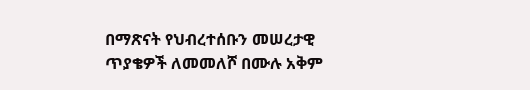በማጽናት የህብረተሰቡን መሠረታዊ ጥያቄዎች ለመመለሾ በሙሉ አቅም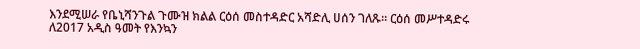እንደሚሠራ የቤኒሻንጉል ጉሙዝ ክልል ርዕሰ መስተዳድር አሻድሊ ሀሰን ገለጹ። ርዕሰ መሥተዳድሩ ለ2017 አዲስ ዓመት የእንኳን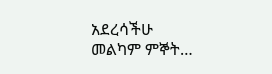አደረሳችሁ መልካም ምኞት…